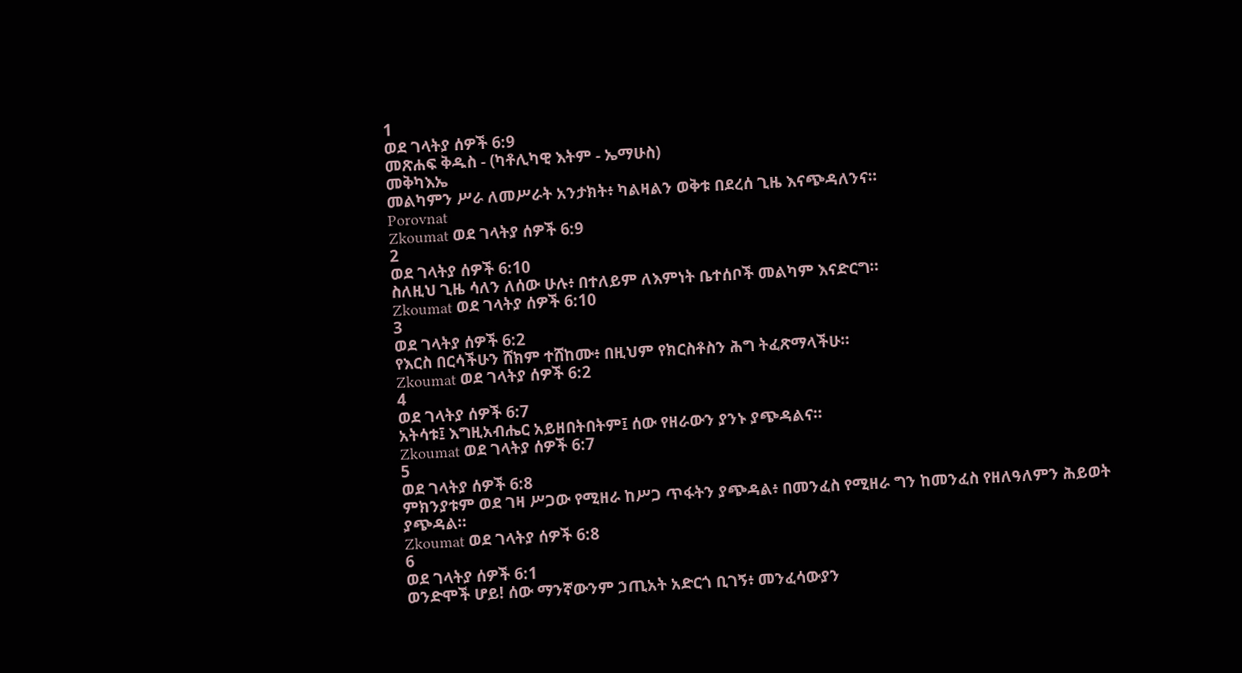1
ወደ ገላትያ ሰዎች 6:9
መጽሐፍ ቅዱስ - (ካቶሊካዊ እትም - ኤማሁስ)
መቅካእኤ
መልካምን ሥራ ለመሥራት አንታክት፥ ካልዛልን ወቅቱ በደረሰ ጊዜ እናጭዳለንና።
Porovnat
Zkoumat ወደ ገላትያ ሰዎች 6:9
2
ወደ ገላትያ ሰዎች 6:10
ስለዚህ ጊዜ ሳለን ለሰው ሁሉ፥ በተለይም ለእምነት ቤተሰቦች መልካም እናድርግ።
Zkoumat ወደ ገላትያ ሰዎች 6:10
3
ወደ ገላትያ ሰዎች 6:2
የእርስ በርሳችሁን ሸክም ተሸከሙ፥ በዚህም የክርስቶስን ሕግ ትፈጽማላችሁ።
Zkoumat ወደ ገላትያ ሰዎች 6:2
4
ወደ ገላትያ ሰዎች 6:7
አትሳቱ፤ እግዚአብሔር አይዘበትበትም፤ ሰው የዘራውን ያንኑ ያጭዳልና።
Zkoumat ወደ ገላትያ ሰዎች 6:7
5
ወደ ገላትያ ሰዎች 6:8
ምክንያቱም ወደ ገዛ ሥጋው የሚዘራ ከሥጋ ጥፋትን ያጭዳል፥ በመንፈስ የሚዘራ ግን ከመንፈስ የዘለዓለምን ሕይወት ያጭዳል።
Zkoumat ወደ ገላትያ ሰዎች 6:8
6
ወደ ገላትያ ሰዎች 6:1
ወንድሞች ሆይ! ሰው ማንኛውንም ኃጢአት አድርጎ ቢገኝ፥ መንፈሳውያን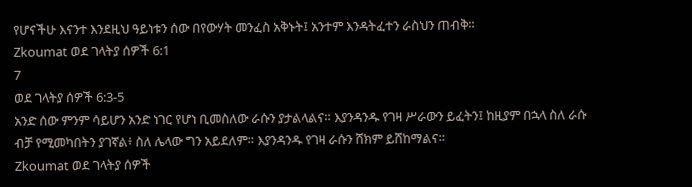የሆናችሁ እናንተ እንደዚህ ዓይነቱን ሰው በየውሃት መንፈስ አቅኑት፤ አንተም እንዳትፈተን ራስህን ጠብቅ።
Zkoumat ወደ ገላትያ ሰዎች 6:1
7
ወደ ገላትያ ሰዎች 6:3-5
አንድ ሰው ምንም ሳይሆን አንድ ነገር የሆነ ቢመስለው ራሱን ያታልላልና። እያንዳንዱ የገዛ ሥራውን ይፈትን፤ ከዚያም በኋላ ስለ ራሱ ብቻ የሚመካበትን ያገኛል፥ ስለ ሌላው ግን አይደለም። እያንዳንዱ የገዛ ራሱን ሸክም ይሸከማልና።
Zkoumat ወደ ገላትያ ሰዎች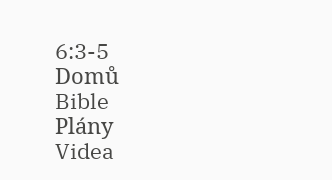6:3-5
Domů
Bible
Plány
Videa